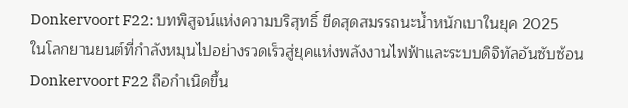Donkervoort F22: บทพิสูจน์แห่งความบริสุทธิ์ ขีดสุดสมรรถนะน้ำหนักเบาในยุค 2025
ในโลกยานยนต์ที่กำลังหมุนไปอย่างรวดเร็วสู่ยุคแห่งพลังงานไฟฟ้าและระบบดิจิทัลอันซับซ้อน Donkervoort F22 ถือกำเนิดขึ้น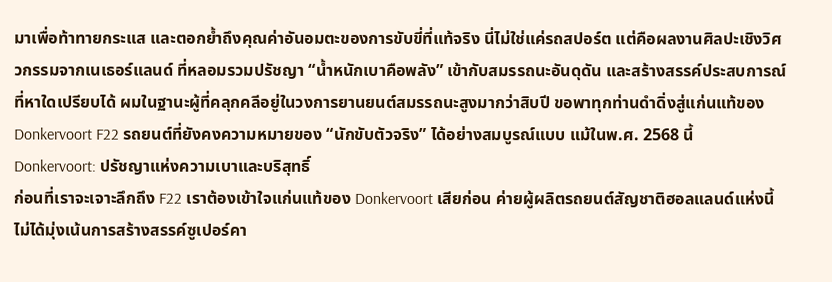มาเพื่อท้าทายกระแส และตอกย้ำถึงคุณค่าอันอมตะของการขับขี่ที่แท้จริง นี่ไม่ใช่แค่รถสปอร์ต แต่คือผลงานศิลปะเชิงวิศวกรรมจากเนเธอร์แลนด์ ที่หลอมรวมปรัชญา “น้ำหนักเบาคือพลัง” เข้ากับสมรรถนะอันดุดัน และสร้างสรรค์ประสบการณ์ที่หาใดเปรียบได้ ผมในฐานะผู้ที่คลุกคลีอยู่ในวงการยานยนต์สมรรถนะสูงมากว่าสิบปี ขอพาทุกท่านดำดิ่งสู่แก่นแท้ของ Donkervoort F22 รถยนต์ที่ยังคงความหมายของ “นักขับตัวจริง” ได้อย่างสมบูรณ์แบบ แม้ในพ.ศ. 2568 นี้
Donkervoort: ปรัชญาแห่งความเบาและบริสุทธิ์
ก่อนที่เราจะเจาะลึกถึง F22 เราต้องเข้าใจแก่นแท้ของ Donkervoort เสียก่อน ค่ายผู้ผลิตรถยนต์สัญชาติฮอลแลนด์แห่งนี้ไม่ได้มุ่งเน้นการสร้างสรรค์ซูเปอร์คา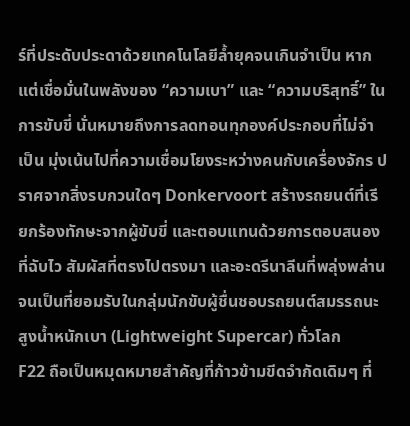ร์ที่ประดับประดาด้วยเทคโนโลยีล้ำยุคจนเกินจำเป็น หากแต่เชื่อมั่นในพลังของ “ความเบา” และ “ความบริสุทธิ์” ในการขับขี่ นั่นหมายถึงการลดทอนทุกองค์ประกอบที่ไม่จำเป็น มุ่งเน้นไปที่ความเชื่อมโยงระหว่างคนกับเครื่องจักร ปราศจากสิ่งรบกวนใดๆ Donkervoort สร้างรถยนต์ที่เรียกร้องทักษะจากผู้ขับขี่ และตอบแทนด้วยการตอบสนองที่ฉับไว สัมผัสที่ตรงไปตรงมา และอะดรีนาลีนที่พลุ่งพล่าน จนเป็นที่ยอมรับในกลุ่มนักขับผู้ชื่นชอบรถยนต์สมรรถนะสูงน้ำหนักเบา (Lightweight Supercar) ทั่วโลก
F22 ถือเป็นหมุดหมายสำคัญที่ก้าวข้ามขีดจำกัดเดิมๆ ที่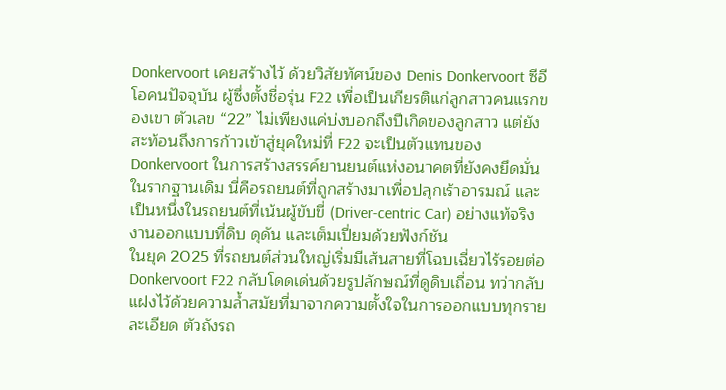Donkervoort เคยสร้างไว้ ด้วยวิสัยทัศน์ของ Denis Donkervoort ซีอีโอคนปัจจุบัน ผู้ซึ่งตั้งชื่อรุ่น F22 เพื่อเป็นเกียรติแก่ลูกสาวคนแรกของเขา ตัวเลข “22” ไม่เพียงแค่บ่งบอกถึงปีเกิดของลูกสาว แต่ยังสะท้อนถึงการก้าวเข้าสู่ยุคใหม่ที่ F22 จะเป็นตัวแทนของ Donkervoort ในการสร้างสรรค์ยานยนต์แห่งอนาคตที่ยังคงยึดมั่นในรากฐานเดิม นี่คือรถยนต์ที่ถูกสร้างมาเพื่อปลุกเร้าอารมณ์ และเป็นหนึ่งในรถยนต์ที่เน้นผู้ขับขี่ (Driver-centric Car) อย่างแท้จริง
งานออกแบบที่ดิบ ดุดัน และเต็มเปี่ยมด้วยฟังก์ชัน
ในยุค 2025 ที่รถยนต์ส่วนใหญ่เริ่มมีเส้นสายที่โฉบเฉี่ยวไร้รอยต่อ Donkervoort F22 กลับโดดเด่นด้วยรูปลักษณ์ที่ดูดิบเถื่อน ทว่ากลับแฝงไว้ด้วยความล้ำสมัยที่มาจากความตั้งใจในการออกแบบทุกรายละเอียด ตัวถังรถ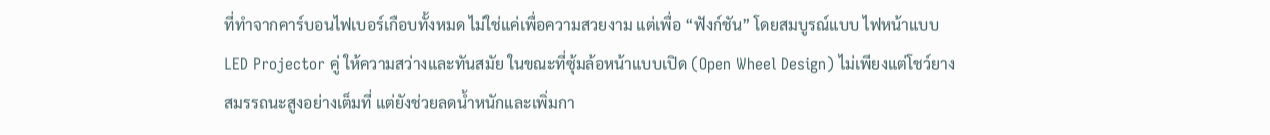ที่ทำจากคาร์บอนไฟเบอร์เกือบทั้งหมด ไม่ใช่แค่เพื่อความสวยงาม แต่เพื่อ “ฟังก์ชัน” โดยสมบูรณ์แบบ ไฟหน้าแบบ LED Projector คู่ ให้ความสว่างและทันสมัย ในขณะที่ซุ้มล้อหน้าแบบเปิด (Open Wheel Design) ไม่เพียงแต่โชว์ยางสมรรถนะสูงอย่างเต็มที่ แต่ยังช่วยลดน้ำหนักและเพิ่มกา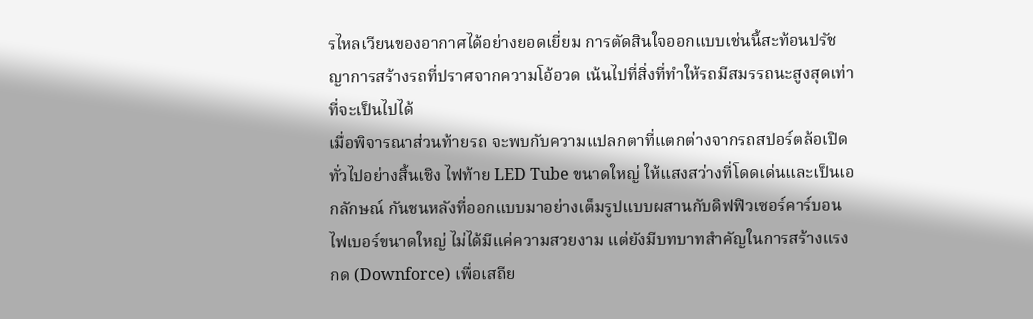รไหลเวียนของอากาศได้อย่างยอดเยี่ยม การตัดสินใจออกแบบเช่นนี้สะท้อนปรัชญาการสร้างรถที่ปราศจากความโอ้อวด เน้นไปที่สิ่งที่ทำให้รถมีสมรรถนะสูงสุดเท่าที่จะเป็นไปได้
เมื่อพิจารณาส่วนท้ายรถ จะพบกับความแปลกตาที่แตกต่างจากรถสปอร์ตล้อเปิดทั่วไปอย่างสิ้นเชิง ไฟท้าย LED Tube ขนาดใหญ่ ให้แสงสว่างที่โดดเด่นและเป็นเอกลักษณ์ กันชนหลังที่ออกแบบมาอย่างเต็มรูปแบบผสานกับดิฟฟิวเซอร์คาร์บอนไฟเบอร์ขนาดใหญ่ ไม่ได้มีแค่ความสวยงาม แต่ยังมีบทบาทสำคัญในการสร้างแรงกด (Downforce) เพื่อเสถีย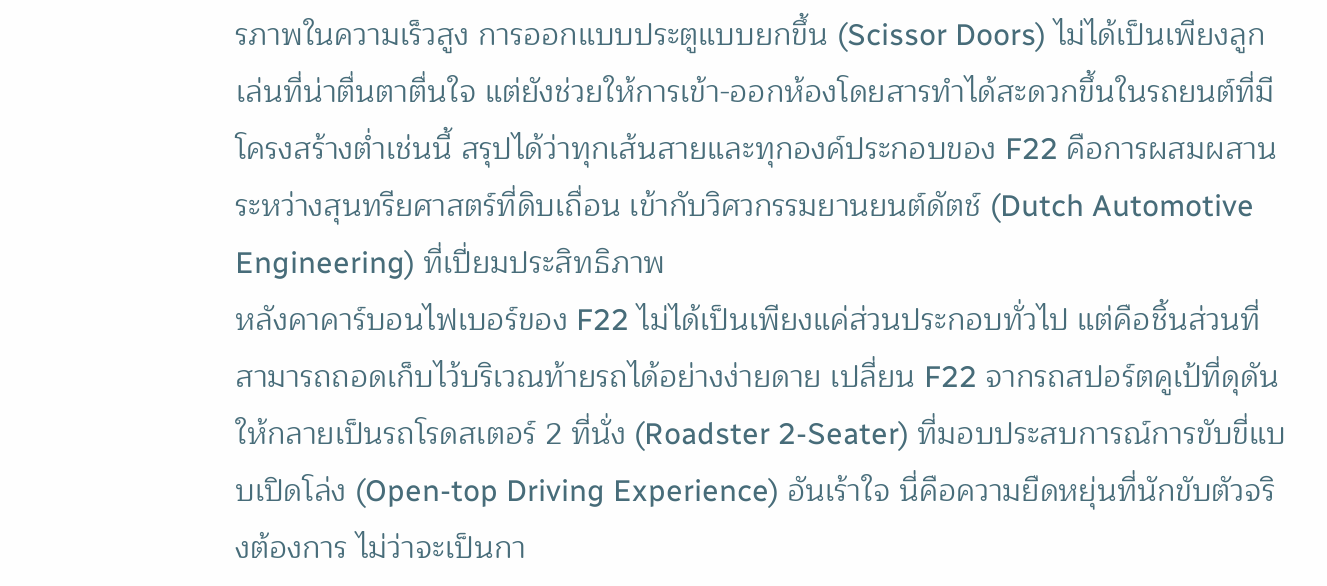รภาพในความเร็วสูง การออกแบบประตูแบบยกขึ้น (Scissor Doors) ไม่ได้เป็นเพียงลูกเล่นที่น่าตื่นตาตื่นใจ แต่ยังช่วยให้การเข้า-ออกห้องโดยสารทำได้สะดวกขึ้นในรถยนต์ที่มีโครงสร้างต่ำเช่นนี้ สรุปได้ว่าทุกเส้นสายและทุกองค์ประกอบของ F22 คือการผสมผสานระหว่างสุนทรียศาสตร์ที่ดิบเถื่อน เข้ากับวิศวกรรมยานยนต์ดัตช์ (Dutch Automotive Engineering) ที่เปี่ยมประสิทธิภาพ
หลังคาคาร์บอนไฟเบอร์ของ F22 ไม่ได้เป็นเพียงแค่ส่วนประกอบทั่วไป แต่คือชิ้นส่วนที่สามารถถอดเก็บไว้บริเวณท้ายรถได้อย่างง่ายดาย เปลี่ยน F22 จากรถสปอร์ตคูเป้ที่ดุดัน ให้กลายเป็นรถโรดสเตอร์ 2 ที่นั่ง (Roadster 2-Seater) ที่มอบประสบการณ์การขับขี่แบบเปิดโล่ง (Open-top Driving Experience) อันเร้าใจ นี่คือความยืดหยุ่นที่นักขับตัวจริงต้องการ ไม่ว่าจะเป็นกา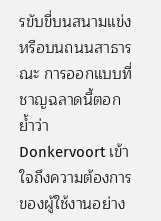รขับขี่บนสนามแข่งหรือบนถนนสาธารณะ การออกแบบที่ชาญฉลาดนี้ตอกย้ำว่า Donkervoort เข้าใจถึงความต้องการของผู้ใช้งานอย่าง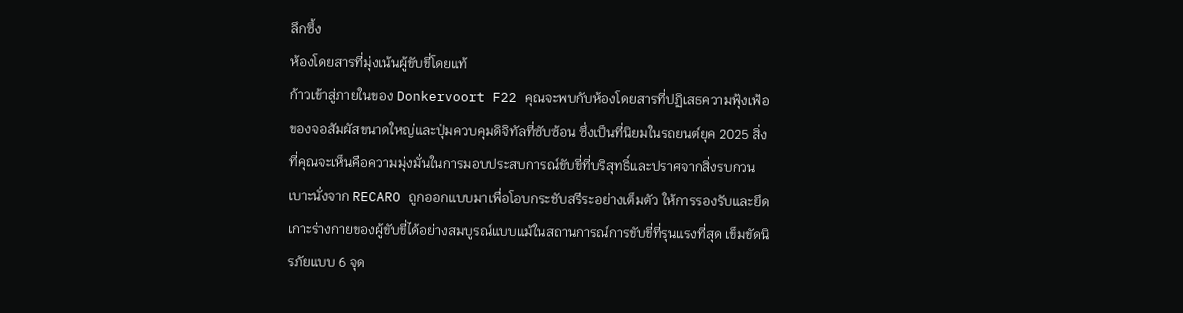ลึกซึ้ง
ห้องโดยสารที่มุ่งเน้นผู้ขับขี่โดยแท้
ก้าวเข้าสู่ภายในของ Donkervoort F22 คุณจะพบกับห้องโดยสารที่ปฏิเสธความฟุ้งเฟ้อของจอสัมผัสขนาดใหญ่และปุ่มควบคุมดิจิทัลที่ซับซ้อน ซึ่งเป็นที่นิยมในรถยนต์ยุค 2025 สิ่งที่คุณจะเห็นคือความมุ่งมั่นในการมอบประสบการณ์ขับขี่ที่บริสุทธิ์และปราศจากสิ่งรบกวน เบาะนั่งจาก RECARO ถูกออกแบบมาเพื่อโอบกระชับสรีระอย่างเต็มตัว ให้การรองรับและยึดเกาะร่างกายของผู้ขับขี่ได้อย่างสมบูรณ์แบบแม้ในสถานการณ์การขับขี่ที่รุนแรงที่สุด เข็มขัดนิรภัยแบบ 6 จุด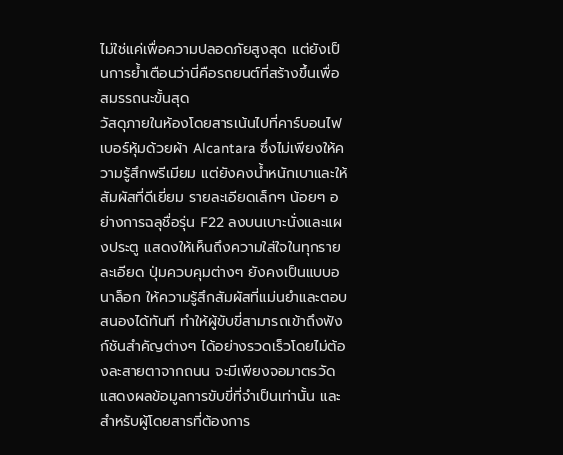ไม่ใช่แค่เพื่อความปลอดภัยสูงสุด แต่ยังเป็นการย้ำเตือนว่านี่คือรถยนต์ที่สร้างขึ้นเพื่อสมรรถนะขั้นสุด
วัสดุภายในห้องโดยสารเน้นไปที่คาร์บอนไฟเบอร์หุ้มด้วยผ้า Alcantara ซึ่งไม่เพียงให้ความรู้สึกพรีเมียม แต่ยังคงน้ำหนักเบาและให้สัมผัสที่ดีเยี่ยม รายละเอียดเล็กๆ น้อยๆ อย่างการฉลุชื่อรุ่น F22 ลงบนเบาะนั่งและแผงประตู แสดงให้เห็นถึงความใส่ใจในทุกรายละเอียด ปุ่มควบคุมต่างๆ ยังคงเป็นแบบอนาล็อก ให้ความรู้สึกสัมผัสที่แม่นยำและตอบสนองได้ทันที ทำให้ผู้ขับขี่สามารถเข้าถึงฟังก์ชันสำคัญต่างๆ ได้อย่างรวดเร็วโดยไม่ต้องละสายตาจากถนน จะมีเพียงจอมาตรวัดแสดงผลข้อมูลการขับขี่ที่จำเป็นเท่านั้น และสำหรับผู้โดยสารที่ต้องการ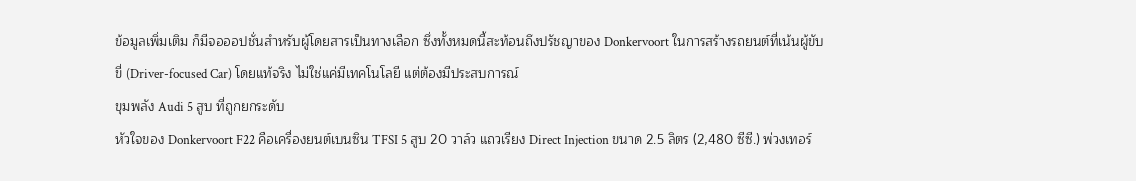ข้อมูลเพิ่มเติม ก็มีจอออปชั่นสำหรับผู้โดยสารเป็นทางเลือก ซึ่งทั้งหมดนี้สะท้อนถึงปรัชญาของ Donkervoort ในการสร้างรถยนต์ที่เน้นผู้ขับขี่ (Driver-focused Car) โดยแท้จริง ไม่ใช่แค่มีเทคโนโลยี แต่ต้องมีประสบการณ์
ขุมพลัง Audi 5 สูบ ที่ถูกยกระดับ
หัวใจของ Donkervoort F22 คือเครื่องยนต์เบนซิน TFSI 5 สูบ 20 วาล์ว แถวเรียง Direct Injection ขนาด 2.5 ลิตร (2,480 ซีซี.) พ่วงเทอร์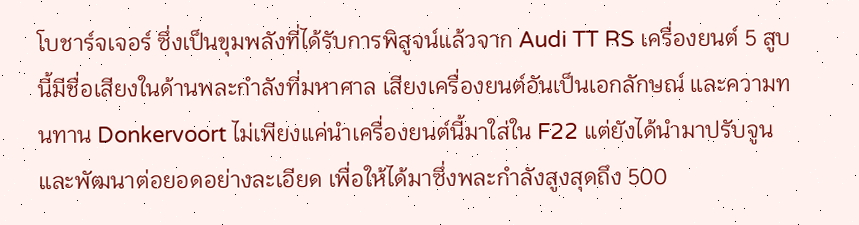โบชาร์จเจอร์ ซึ่งเป็นขุมพลังที่ได้รับการพิสูจน์แล้วจาก Audi TT RS เครื่องยนต์ 5 สูบนี้มีชื่อเสียงในด้านพละกำลังที่มหาศาล เสียงเครื่องยนต์อันเป็นเอกลักษณ์ และความทนทาน Donkervoort ไม่เพียงแค่นำเครื่องยนต์นี้มาใส่ใน F22 แต่ยังได้นำมาปรับจูนและพัฒนาต่อยอดอย่างละเอียด เพื่อให้ได้มาซึ่งพละกำลังสูงสุดถึง 500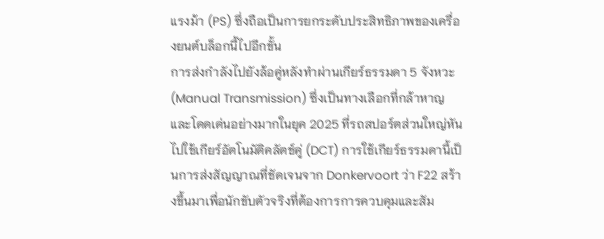แรงม้า (PS) ซึ่งถือเป็นการยกระดับประสิทธิภาพของเครื่องยนต์บล็อกนี้ไปอีกขั้น
การส่งกำลังไปยังล้อคู่หลังทำผ่านเกียร์ธรรมดา 5 จังหวะ (Manual Transmission) ซึ่งเป็นทางเลือกที่กล้าหาญและโดดเด่นอย่างมากในยุค 2025 ที่รถสปอร์ตส่วนใหญ่หันไปใช้เกียร์อัตโนมัติคลัตช์คู่ (DCT) การใช้เกียร์ธรรมดานี้เป็นการส่งสัญญาณที่ชัดเจนจาก Donkervoort ว่า F22 สร้างขึ้นมาเพื่อนักขับตัวจริงที่ต้องการการควบคุมและสัม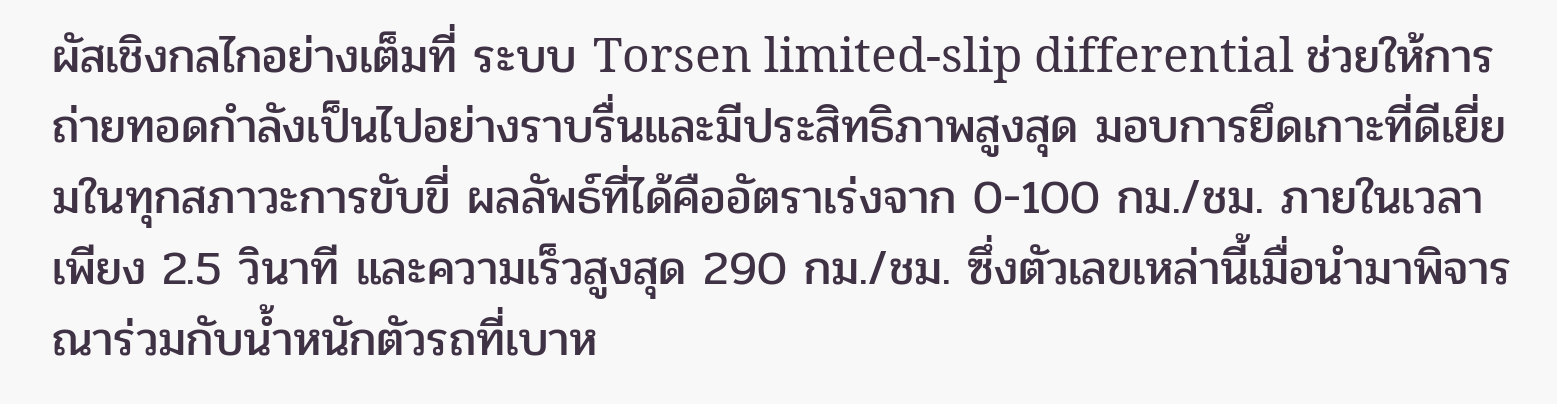ผัสเชิงกลไกอย่างเต็มที่ ระบบ Torsen limited-slip differential ช่วยให้การถ่ายทอดกำลังเป็นไปอย่างราบรื่นและมีประสิทธิภาพสูงสุด มอบการยึดเกาะที่ดีเยี่ยมในทุกสภาวะการขับขี่ ผลลัพธ์ที่ได้คืออัตราเร่งจาก 0-100 กม./ชม. ภายในเวลาเพียง 2.5 วินาที และความเร็วสูงสุด 290 กม./ชม. ซึ่งตัวเลขเหล่านี้เมื่อนำมาพิจารณาร่วมกับน้ำหนักตัวรถที่เบาห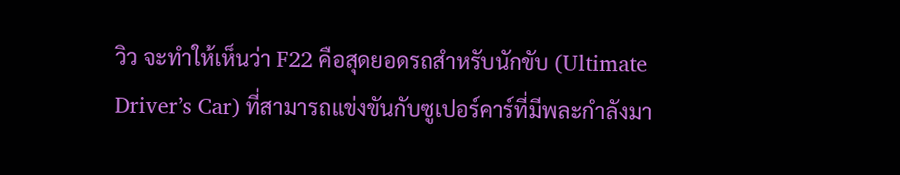วิว จะทำให้เห็นว่า F22 คือสุดยอดรถสำหรับนักขับ (Ultimate Driver’s Car) ที่สามารถแข่งขันกับซูเปอร์คาร์ที่มีพละกำลังมา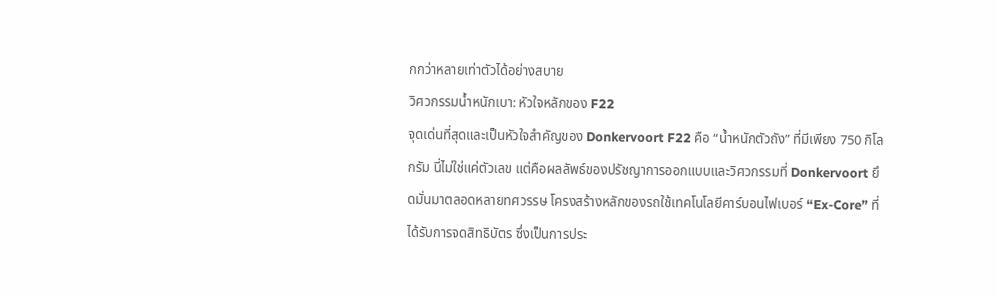กกว่าหลายเท่าตัวได้อย่างสบาย
วิศวกรรมน้ำหนักเบา: หัวใจหลักของ F22
จุดเด่นที่สุดและเป็นหัวใจสำคัญของ Donkervoort F22 คือ “น้ำหนักตัวถัง” ที่มีเพียง 750 กิโลกรัม นี่ไม่ใช่แค่ตัวเลข แต่คือผลลัพธ์ของปรัชญาการออกแบบและวิศวกรรมที่ Donkervoort ยึดมั่นมาตลอดหลายทศวรรษ โครงสร้างหลักของรถใช้เทคโนโลยีคาร์บอนไฟเบอร์ “Ex-Core” ที่ได้รับการจดสิทธิบัตร ซึ่งเป็นการประ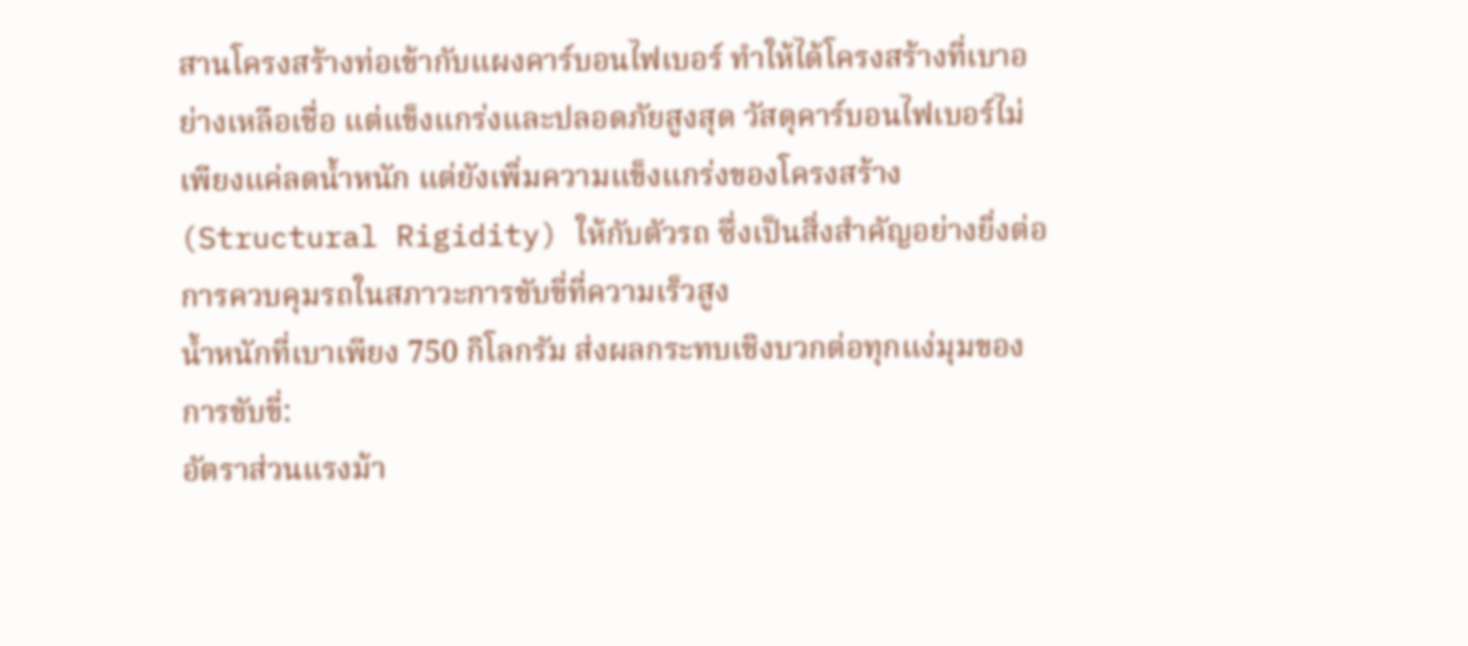สานโครงสร้างท่อเข้ากับแผงคาร์บอนไฟเบอร์ ทำให้ได้โครงสร้างที่เบาอย่างเหลือเชื่อ แต่แข็งแกร่งและปลอดภัยสูงสุด วัสดุคาร์บอนไฟเบอร์ไม่เพียงแค่ลดน้ำหนัก แต่ยังเพิ่มความแข็งแกร่งของโครงสร้าง (Structural Rigidity) ให้กับตัวรถ ซึ่งเป็นสิ่งสำคัญอย่างยิ่งต่อการควบคุมรถในสภาวะการขับขี่ที่ความเร็วสูง
น้ำหนักที่เบาเพียง 750 กิโลกรัม ส่งผลกระทบเชิงบวกต่อทุกแง่มุมของการขับขี่:
อัตราส่วนแรงม้า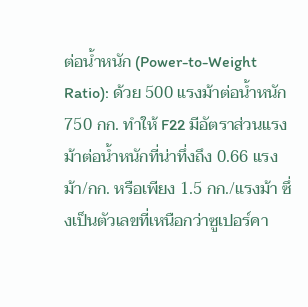ต่อน้ำหนัก (Power-to-Weight Ratio): ด้วย 500 แรงม้าต่อน้ำหนัก 750 กก. ทำให้ F22 มีอัตราส่วนแรงม้าต่อน้ำหนักที่น่าทึ่งถึง 0.66 แรงม้า/กก. หรือเพียง 1.5 กก./แรงม้า ซึ่งเป็นตัวเลขที่เหนือกว่าซูเปอร์คา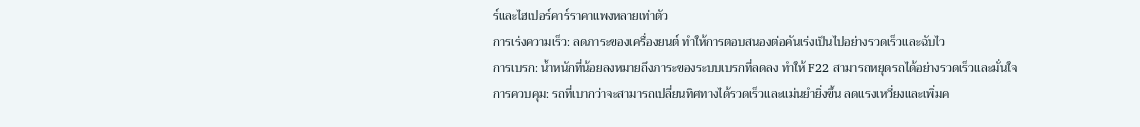ร์และไฮเปอร์คาร์ราคาแพงหลายเท่าตัว
การเร่งความเร็ว: ลดภาระของเครื่องยนต์ ทำให้การตอบสนองต่อคันเร่งเป็นไปอย่างรวดเร็วและฉับไว
การเบรก: น้ำหนักที่น้อยลงหมายถึงภาระของระบบเบรกที่ลดลง ทำให้ F22 สามารถหยุดรถได้อย่างรวดเร็วและมั่นใจ
การควบคุม: รถที่เบากว่าจะสามารถเปลี่ยนทิศทางได้รวดเร็วและแม่นยำยิ่งขึ้น ลดแรงเหวี่ยงและเพิ่มค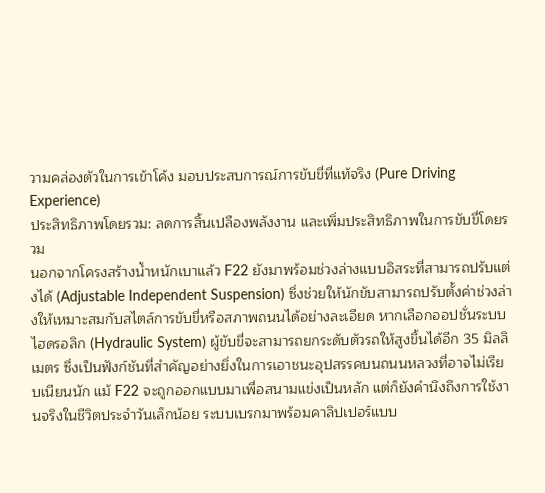วามคล่องตัวในการเข้าโค้ง มอบประสบการณ์การขับขี่ที่แท้จริง (Pure Driving Experience)
ประสิทธิภาพโดยรวม: ลดการสิ้นเปลืองพลังงาน และเพิ่มประสิทธิภาพในการขับขี่โดยรวม
นอกจากโครงสร้างน้ำหนักเบาแล้ว F22 ยังมาพร้อมช่วงล่างแบบอิสระที่สามารถปรับแต่งได้ (Adjustable Independent Suspension) ซึ่งช่วยให้นักขับสามารถปรับตั้งค่าช่วงล่างให้เหมาะสมกับสไตล์การขับขี่หรือสภาพถนนได้อย่างละเอียด หากเลือกออปชั่นระบบไฮดรอลิก (Hydraulic System) ผู้ขับขี่จะสามารถยกระดับตัวรถให้สูงขึ้นได้อีก 35 มิลลิเมตร ซึ่งเป็นฟังก์ชันที่สำคัญอย่างยิ่งในการเอาชนะอุปสรรคบนถนนหลวงที่อาจไม่เรียบเนียนนัก แม้ F22 จะถูกออกแบบมาเพื่อสนามแข่งเป็นหลัก แต่ก็ยังคำนึงถึงการใช้งานจริงในชีวิตประจำวันเล็กน้อย ระบบเบรกมาพร้อมคาลิปเปอร์แบบ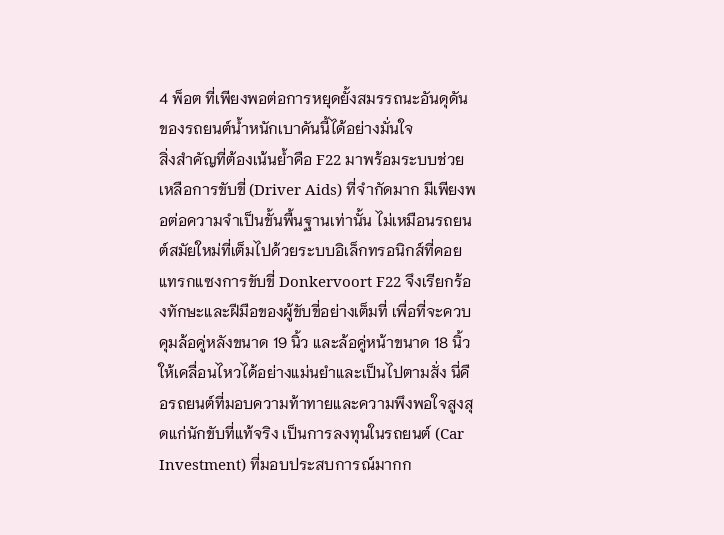4 พ็อต ที่เพียงพอต่อการหยุดยั้งสมรรถนะอันดุดันของรถยนต์น้ำหนักเบาคันนี้ได้อย่างมั่นใจ
สิ่งสำคัญที่ต้องเน้นย้ำคือ F22 มาพร้อมระบบช่วยเหลือการขับขี่ (Driver Aids) ที่จำกัดมาก มีเพียงพอต่อความจำเป็นขั้นพื้นฐานเท่านั้น ไม่เหมือนรถยนต์สมัยใหม่ที่เต็มไปด้วยระบบอิเล็กทรอนิกส์ที่คอยแทรกแซงการขับขี่ Donkervoort F22 จึงเรียกร้องทักษะและฝีมือของผู้ขับขี่อย่างเต็มที่ เพื่อที่จะควบคุมล้อคู่หลังขนาด 19 นิ้ว และล้อคู่หน้าขนาด 18 นิ้ว ให้เคลื่อนไหวได้อย่างแม่นยำและเป็นไปตามสั่ง นี่คือรถยนต์ที่มอบความท้าทายและความพึงพอใจสูงสุดแก่นักขับที่แท้จริง เป็นการลงทุนในรถยนต์ (Car Investment) ที่มอบประสบการณ์มากก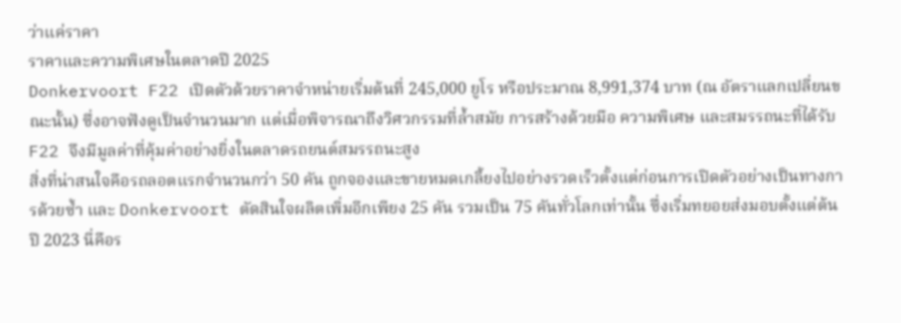ว่าแค่ราคา
ราคาและความพิเศษในตลาดปี 2025
Donkervoort F22 เปิดตัวด้วยราคาจำหน่ายเริ่มต้นที่ 245,000 ยูโร หรือประมาณ 8,991,374 บาท (ณ อัตราแลกเปลี่ยนขณะนั้น) ซึ่งอาจฟังดูเป็นจำนวนมาก แต่เมื่อพิจารณาถึงวิศวกรรมที่ล้ำสมัย การสร้างด้วยมือ ความพิเศษ และสมรรถนะที่ได้รับ F22 จึงมีมูลค่าที่คุ้มค่าอย่างยิ่งในตลาดรถยนต์สมรรถนะสูง
สิ่งที่น่าสนใจคือรถลอตแรกจำนวนกว่า 50 คัน ถูกจองและขายหมดเกลี้ยงไปอย่างรวดเร็วตั้งแต่ก่อนการเปิดตัวอย่างเป็นทางการด้วยซ้ำ และ Donkervoort ตัดสินใจผลิตเพิ่มอีกเพียง 25 คัน รวมเป็น 75 คันทั่วโลกเท่านั้น ซึ่งเริ่มทยอยส่งมอบตั้งแต่ต้นปี 2023 นี่คือร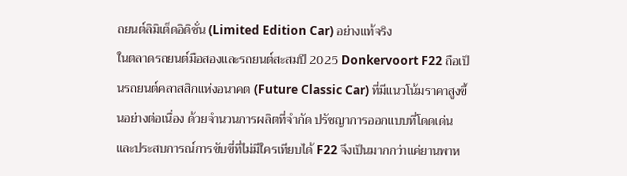ถยนต์ลิมิเต็ดอิดิชั่น (Limited Edition Car) อย่างแท้จริง
ในตลาดรถยนต์มือสองและรถยนต์สะสมปี 2025 Donkervoort F22 ถือเป็นรถยนต์คลาสสิกแห่งอนาคต (Future Classic Car) ที่มีแนวโน้มราคาสูงขึ้นอย่างต่อเนื่อง ด้วยจำนวนการผลิตที่จำกัด ปรัชญาการออกแบบที่โดดเด่น และประสบการณ์การขับขี่ที่ไม่มีใครเทียบได้ F22 จึงเป็นมากกว่าแค่ยานพาห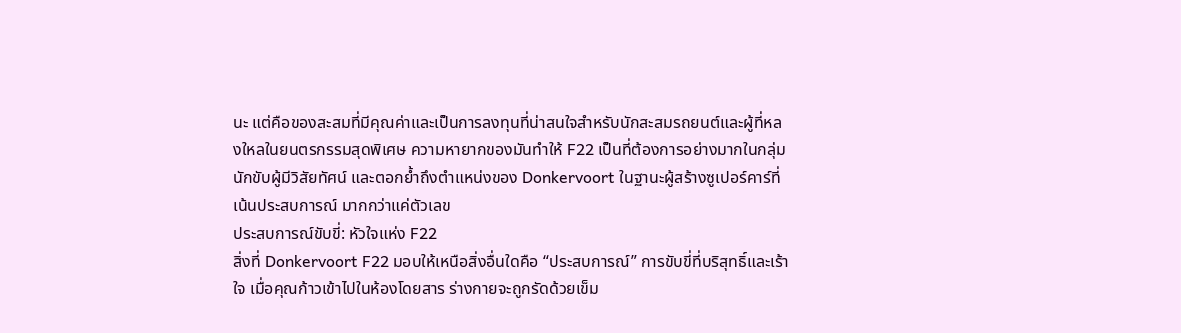นะ แต่คือของสะสมที่มีคุณค่าและเป็นการลงทุนที่น่าสนใจสำหรับนักสะสมรถยนต์และผู้ที่หลงใหลในยนตรกรรมสุดพิเศษ ความหายากของมันทำให้ F22 เป็นที่ต้องการอย่างมากในกลุ่มนักขับผู้มีวิสัยทัศน์ และตอกย้ำถึงตำแหน่งของ Donkervoort ในฐานะผู้สร้างซูเปอร์คาร์ที่เน้นประสบการณ์ มากกว่าแค่ตัวเลข
ประสบการณ์ขับขี่: หัวใจแห่ง F22
สิ่งที่ Donkervoort F22 มอบให้เหนือสิ่งอื่นใดคือ “ประสบการณ์” การขับขี่ที่บริสุทธิ์และเร้าใจ เมื่อคุณก้าวเข้าไปในห้องโดยสาร ร่างกายจะถูกรัดด้วยเข็ม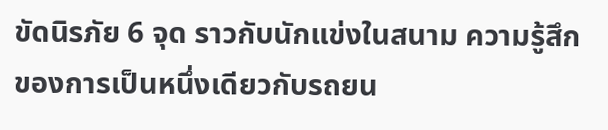ขัดนิรภัย 6 จุด ราวกับนักแข่งในสนาม ความรู้สึกของการเป็นหนึ่งเดียวกับรถยน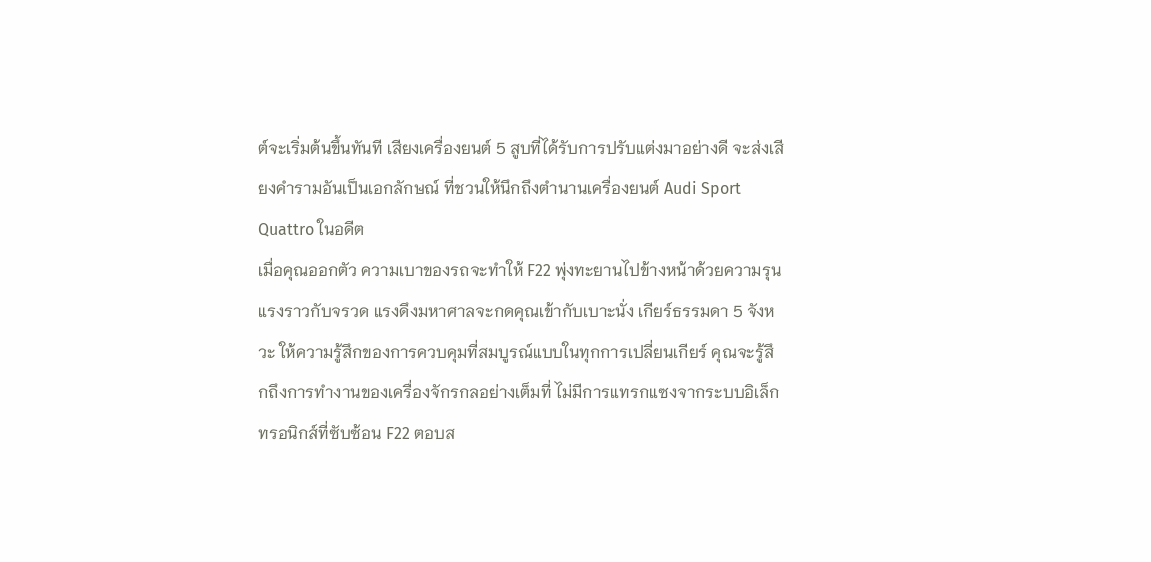ต์จะเริ่มต้นขึ้นทันที เสียงเครื่องยนต์ 5 สูบที่ได้รับการปรับแต่งมาอย่างดี จะส่งเสียงคำรามอันเป็นเอกลักษณ์ ที่ชวนให้นึกถึงตำนานเครื่องยนต์ Audi Sport Quattro ในอดีต
เมื่อคุณออกตัว ความเบาของรถจะทำให้ F22 พุ่งทะยานไปข้างหน้าด้วยความรุนแรงราวกับจรวด แรงดึงมหาศาลจะกดคุณเข้ากับเบาะนั่ง เกียร์ธรรมดา 5 จังหวะ ให้ความรู้สึกของการควบคุมที่สมบูรณ์แบบในทุกการเปลี่ยนเกียร์ คุณจะรู้สึกถึงการทำงานของเครื่องจักรกลอย่างเต็มที่ ไม่มีการแทรกแซงจากระบบอิเล็กทรอนิกส์ที่ซับซ้อน F22 ตอบส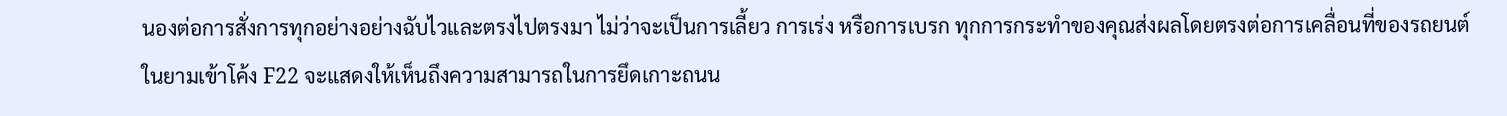นองต่อการสั่งการทุกอย่างอย่างฉับไวและตรงไปตรงมา ไม่ว่าจะเป็นการเลี้ยว การเร่ง หรือการเบรก ทุกการกระทำของคุณส่งผลโดยตรงต่อการเคลื่อนที่ของรถยนต์
ในยามเข้าโค้ง F22 จะแสดงให้เห็นถึงความสามารถในการยึดเกาะถนน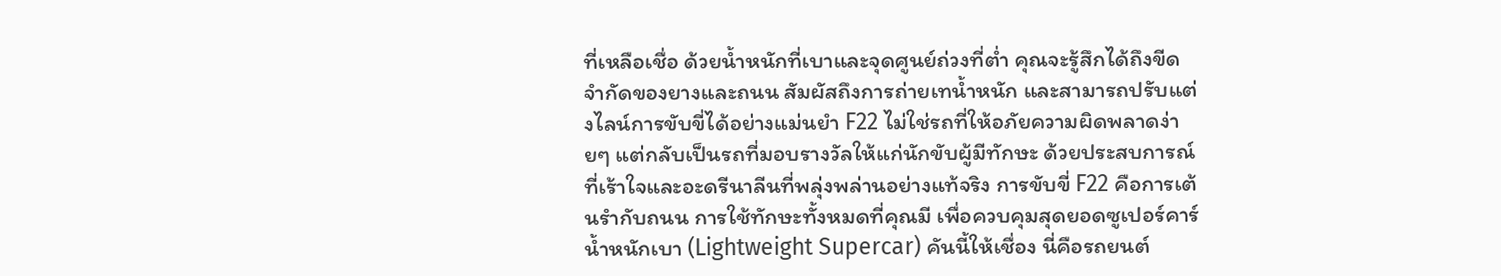ที่เหลือเชื่อ ด้วยน้ำหนักที่เบาและจุดศูนย์ถ่วงที่ต่ำ คุณจะรู้สึกได้ถึงขีดจำกัดของยางและถนน สัมผัสถึงการถ่ายเทน้ำหนัก และสามารถปรับแต่งไลน์การขับขี่ได้อย่างแม่นยำ F22 ไม่ใช่รถที่ให้อภัยความผิดพลาดง่ายๆ แต่กลับเป็นรถที่มอบรางวัลให้แก่นักขับผู้มีทักษะ ด้วยประสบการณ์ที่เร้าใจและอะดรีนาลีนที่พลุ่งพล่านอย่างแท้จริง การขับขี่ F22 คือการเต้นรำกับถนน การใช้ทักษะทั้งหมดที่คุณมี เพื่อควบคุมสุดยอดซูเปอร์คาร์น้ำหนักเบา (Lightweight Supercar) คันนี้ให้เชื่อง นี่คือรถยนต์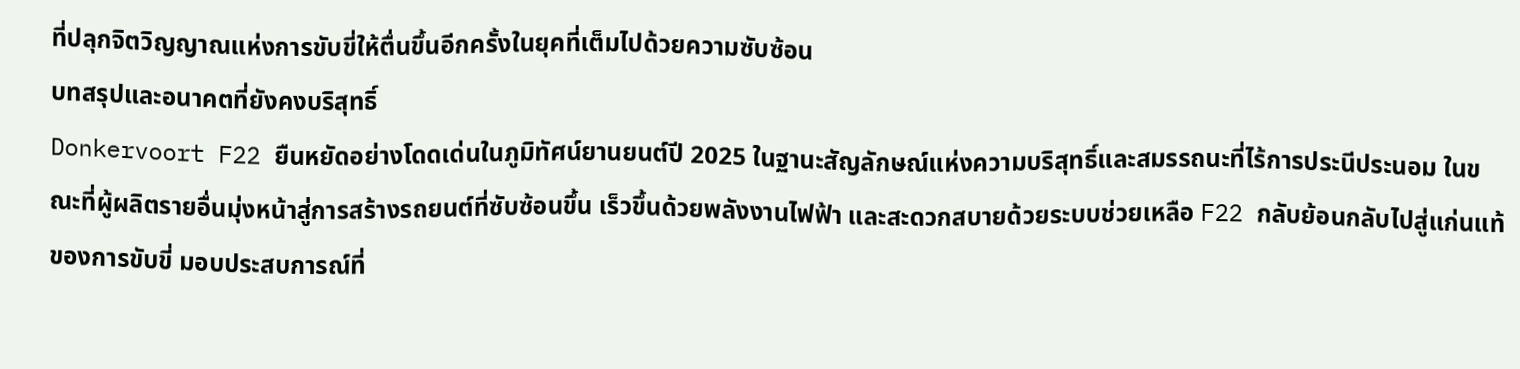ที่ปลุกจิตวิญญาณแห่งการขับขี่ให้ตื่นขึ้นอีกครั้งในยุคที่เต็มไปด้วยความซับซ้อน
บทสรุปและอนาคตที่ยังคงบริสุทธิ์
Donkervoort F22 ยืนหยัดอย่างโดดเด่นในภูมิทัศน์ยานยนต์ปี 2025 ในฐานะสัญลักษณ์แห่งความบริสุทธิ์และสมรรถนะที่ไร้การประนีประนอม ในขณะที่ผู้ผลิตรายอื่นมุ่งหน้าสู่การสร้างรถยนต์ที่ซับซ้อนขึ้น เร็วขึ้นด้วยพลังงานไฟฟ้า และสะดวกสบายด้วยระบบช่วยเหลือ F22 กลับย้อนกลับไปสู่แก่นแท้ของการขับขี่ มอบประสบการณ์ที่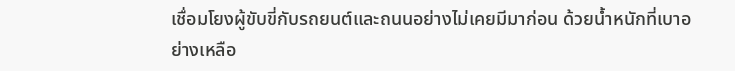เชื่อมโยงผู้ขับขี่กับรถยนต์และถนนอย่างไม่เคยมีมาก่อน ด้วยน้ำหนักที่เบาอย่างเหลือ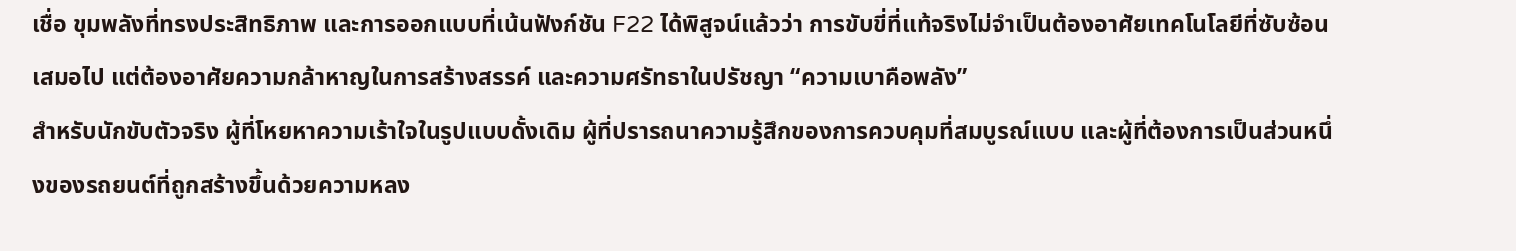เชื่อ ขุมพลังที่ทรงประสิทธิภาพ และการออกแบบที่เน้นฟังก์ชัน F22 ได้พิสูจน์แล้วว่า การขับขี่ที่แท้จริงไม่จำเป็นต้องอาศัยเทคโนโลยีที่ซับซ้อนเสมอไป แต่ต้องอาศัยความกล้าหาญในการสร้างสรรค์ และความศรัทธาในปรัชญา “ความเบาคือพลัง”
สำหรับนักขับตัวจริง ผู้ที่โหยหาความเร้าใจในรูปแบบดั้งเดิม ผู้ที่ปรารถนาความรู้สึกของการควบคุมที่สมบูรณ์แบบ และผู้ที่ต้องการเป็นส่วนหนึ่งของรถยนต์ที่ถูกสร้างขึ้นด้วยความหลง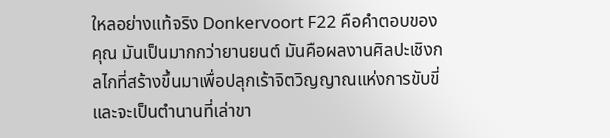ใหลอย่างแท้จริง Donkervoort F22 คือคำตอบของคุณ มันเป็นมากกว่ายานยนต์ มันคือผลงานศิลปะเชิงกลไกที่สร้างขึ้นมาเพื่อปลุกเร้าจิตวิญญาณแห่งการขับขี่ และจะเป็นตำนานที่เล่าขา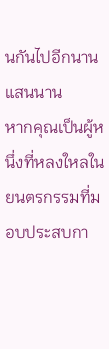นกันไปอีกนานแสนนาน
หากคุณเป็นผู้หนึ่งที่หลงใหลในยนตรกรรมที่มอบประสบกา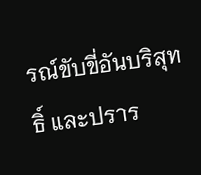รณ์ขับขี่อันบริสุทธิ์ และปราร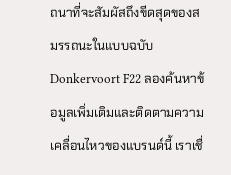ถนาที่จะสัมผัสถึงขีดสุดของสมรรถนะในแบบฉบับ Donkervoort F22 ลองค้นหาข้อมูลเพิ่มเติมและติดตามความเคลื่อนไหวของแบรนด์นี้ เราเชื่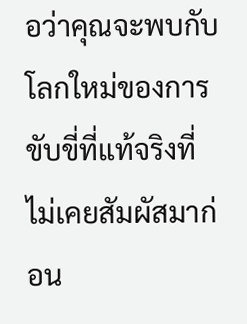อว่าคุณจะพบกับโลกใหม่ของการขับขี่ที่แท้จริงที่ไม่เคยสัมผัสมาก่อน